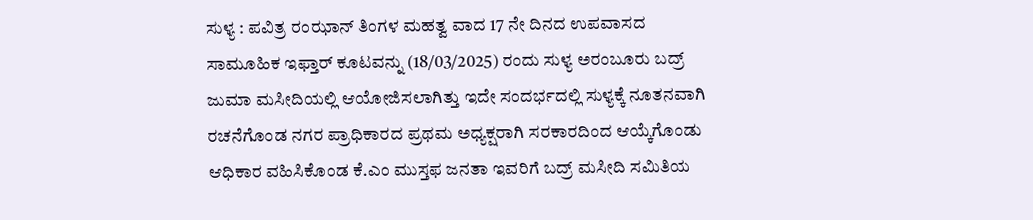ಸುಳ್ಯ : ಪವಿತ್ರ ರಂಝಾನ್ ತಿಂಗಳ ಮಹತ್ವ ವಾದ 17 ನೇ ದಿನದ ಉಪವಾಸದ ಸಾಮೂಹಿಕ ಇಫ್ತಾರ್ ಕೂಟವನ್ನು (18/03/2025) ರಂದು ಸುಳ್ಯ ಅರಂಬೂರು ಬದ್ರ್ ಜುಮಾ ಮಸೀದಿಯಲ್ಲಿ ಆಯೋಜಿಸಲಾಗಿತ್ತು ಇದೇ ಸಂದರ್ಭದಲ್ಲಿ ಸುಳ್ಯಕ್ಕೆ ನೂತನವಾಗಿ ರಚನೆಗೊಂಡ ನಗರ ಪ್ರಾಧಿಕಾರದ ಪ್ರಥಮ ಅಧ್ಯಕ್ಷರಾಗಿ ಸರಕಾರದಿಂದ ಆಯ್ಕೆಗೊಂಡು ಆಧಿಕಾರ ವಹಿಸಿಕೊಂಡ ಕೆ.ಎಂ ಮುಸ್ತಫ ಜನತಾ ಇವರಿಗೆ ಬದ್ರ್ ಮಸೀದಿ ಸಮಿತಿಯ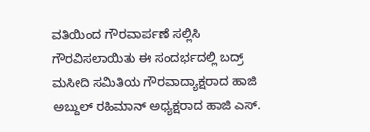ವತಿಯಿಂದ ಗೌರವಾರ್ಪಣೆ ಸಲ್ಲಿಸಿ ಗೌರವಿಸಲಾಯಿತು ಈ ಸಂದರ್ಭದಲ್ಲಿ ಬದ್ರ್ ಮಸೀದಿ ಸಮಿತಿಯ ಗೌರವಾದ್ಯಾಕ್ಷರಾದ ಹಾಜಿ ಅಬ್ದುಲ್ ರಹಿಮಾನ್ ಅಧ್ಯಕ್ಷರಾದ ಹಾಜಿ ಎಸ್.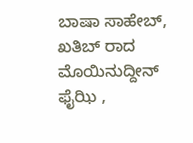ಬಾಷಾ ಸಾಹೇಬ್, ಖತಿಬ್ ರಾದ ಮೊಯಿನುದ್ದೀನ್ ಫೈಝಿ ,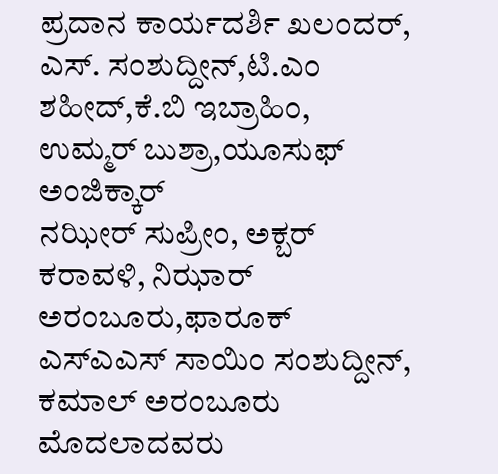ಪ್ರದಾನ ಕಾರ್ಯದರ್ಶಿ ಖಲಂದರ್, ಎಸ್. ಸಂಶುದ್ದೀನ್,ಟಿ.ಎಂ ಶಹೀದ್,ಕೆ.ಬಿ ಇಬ್ರಾಹಿಂ, ಉಮ್ಮರ್ ಬುಶ್ರಾ,ಯೂಸುಫ್ ಅಂಜಿಕ್ಕಾರ್
ನಝೀರ್ ಸುಪ್ರೀಂ, ಅಕ್ಬರ್ ಕರಾವಳಿ, ನಿಝಾರ್ ಅರಂಬೂರು,ಫಾರೂಕ್ ಎಸ್ಎಎಸ್ ಸಾಯಿಂ ಸಂಶುದ್ದೀನ್, ಕಮಾಲ್ ಅರಂಬೂರು ಮೊದಲಾದವರು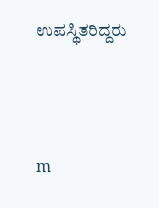ಉಪಸ್ಥಿತರಿದ್ದರು




m